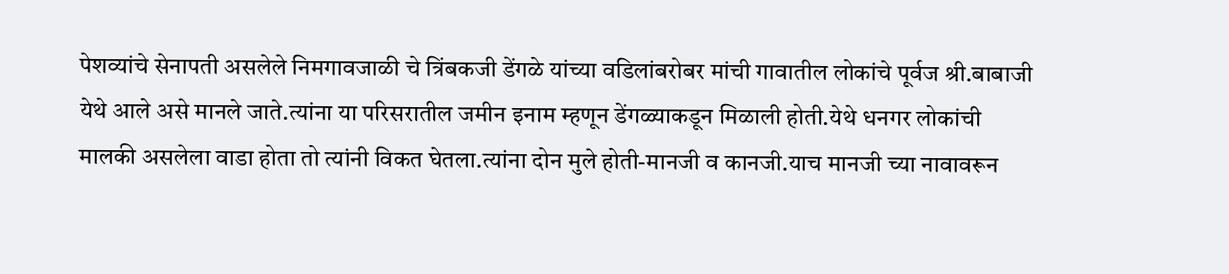पेशव्यांचे सेनापती असलेले निमगावजाळी चे त्रिंबकजी डेंगळे यांच्या वडिलांबरोबर मांची गावातील लोकांचे पूर्वज श्री.बाबाजी येथे आले असे मानले जाते.त्यांना या परिसरातील जमीन इनाम म्हणून डेंगळ्याकडून मिळाली होती.येथे धनगर लोकांची मालकी असलेला वाडा होता तो त्यांनी विकत घेतला.त्यांना दोन मुले होती-मानजी व कानजी.याच मानजी च्या नावावरून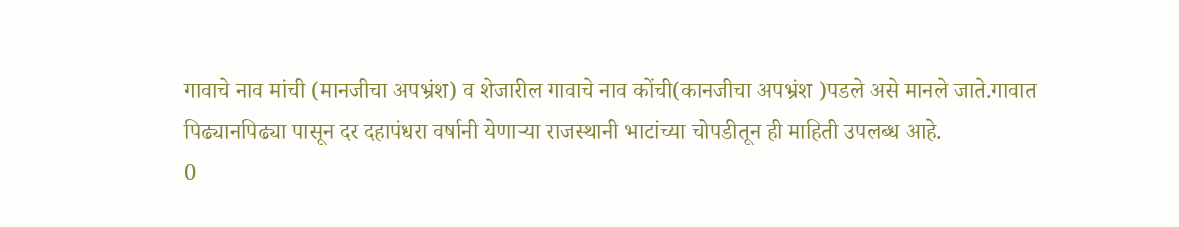गावाचे नाव मांची (मानजीचा अपभ्रंश) व शेजारील गावाचे नाव कोंची(कानजीचा अपभ्रंश )पडले असे मानले जाते.गावात पिढ्यानपिढ्या पासून दर दहापंधरा वर्षानी येणाऱ्या राजस्थानी भाटांच्या चोपडीतून ही माहिती उपलब्ध आहे.
0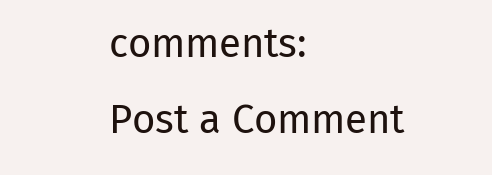comments:
Post a Comment